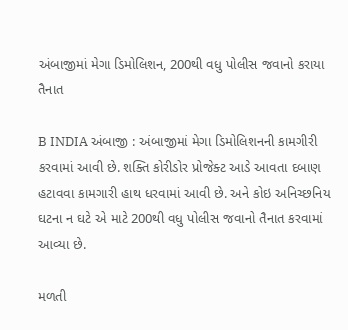અંબાજીમાં મેગા ડિમોલિશન, 200થી વધુ પોલીસ જવાનો કરાયા તૈનાત

B INDIA અંબાજી : અંબાજીમાં મેગા ડિમોલિશનની કામગીરી કરવામાં આવી છે. શક્તિ કોરીડોર પ્રોજેક્ટ આડે આવતા દબાણ હટાવવા કામગારી હાથ ધરવામાં આવી છે. અને કોઇ અનિચ્છનિય ઘટના ન ઘટે એ માટે 200થી વધુ પોલીસ જવાનો તૈનાત કરવામાં આવ્યા છે.

મળતી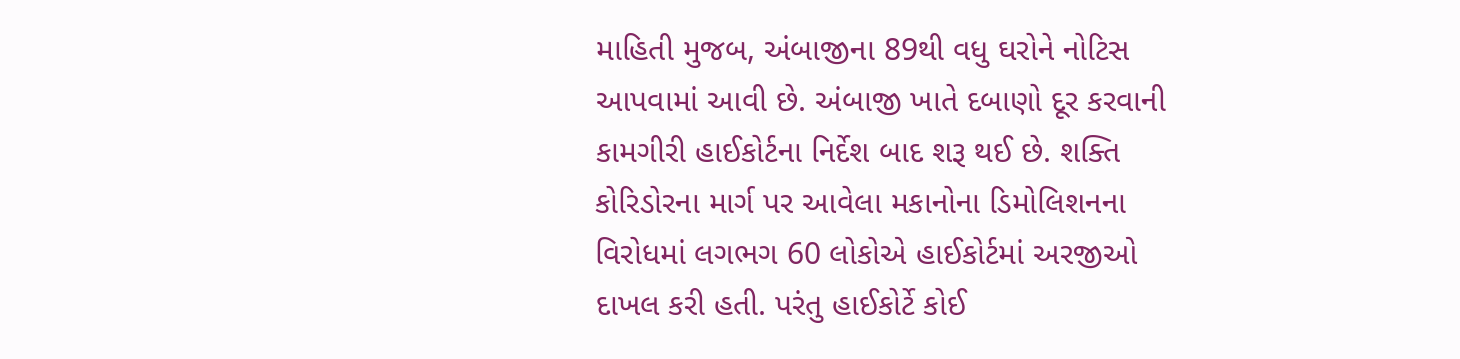માહિતી મુજબ, અંબાજીના 89થી વધુ ઘરોને નોટિસ આપવામાં આવી છે. અંબાજી ખાતે દબાણો દૂર કરવાની કામગીરી હાઈકોર્ટના નિર્દેશ બાદ શરૂ થઈ છે. શક્તિ કોરિડોરના માર્ગ પર આવેલા મકાનોના ડિમોલિશનના વિરોધમાં લગભગ 60 લોકોએ હાઈકોર્ટમાં અરજીઓ દાખલ કરી હતી. પરંતુ હાઈકોર્ટે કોઈ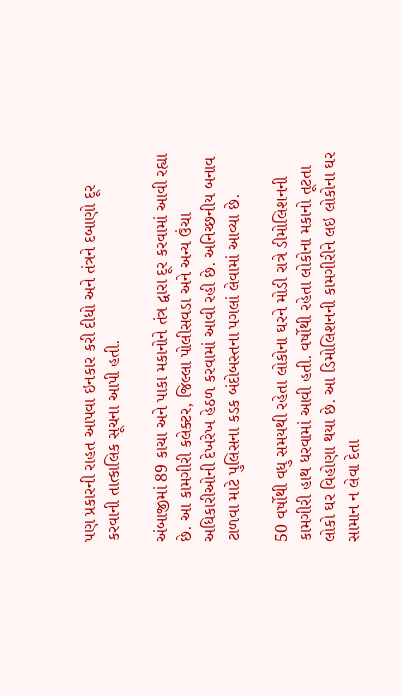પણ પ્રકારની રાહત આપવા ઇનકાર કરી દીધો અને તંત્રને દબાણો દૂર કરવાની તાત્કાલિક સૂચના આપી હતી.

અંબાજીમાં 89 કાચા અને પાકા મકાનોને તંત્ર દ્વારા દૂર કરવામાં આવી રહ્યા છે. આ કામગીરી કલેક્ટર, જિલ્લા પોલીસવડા અને અન્ય ઉંચા અધિકારીઓની દેખરેખ હેઠળ કરવામાં આવી રહી છે. અનિચ્છનીય બનાવ ટાળવા માટે પુલિસના કડક બંદોબસ્તના પગલાં લેવામાં આવ્યા છે.

50 વર્ષોથી વધુ સમયથી રહેતા લોકોના ઘરને મોડી રાત્રે ડીમોલિશનની કામગીરી હાથ ધરવામાં આવી હતી. વર્ષોથી રહેતા લોકોના મકાનો તૂટતા લોકો ઘર વિહોણા થયા છે. આ ડિમોલિશનની કામગીરીને લઇ લોકોના ઘર સામાન ન લેવા દેતા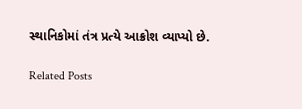સ્થાનિકોમાં તંત્ર પ્રત્યે આક્રોશ વ્યાપ્યો છે.

Related Posts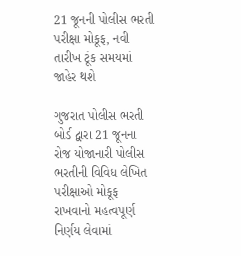21 જૂનની પોલીસ ભરતી પરીક્ષા મોકૂફ, નવી તારીખ ટૂંક સમયમાં જાહેર થશે

ગુજરાત પોલીસ ભરતી બોર્ડ દ્વારા 21 જૂનના રોજ યોજાનારી પોલીસ ભરતીની વિવિધ લેખિત પરીક્ષાઓ મોકૂફ રાખવાનો મહત્વપૂર્ણ નિર્ણય લેવામાં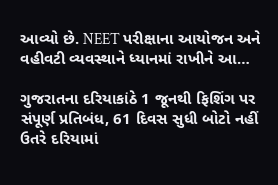આવ્યો છે. NEET પરીક્ષાના આયોજન અને વહીવટી વ્યવસ્થાને ધ્યાનમાં રાખીને આ…

ગુજરાતના દરિયાકાંઠે 1 જૂનથી ફિશિંગ પર સંપૂર્ણ પ્રતિબંધ, 61 દિવસ સુધી બોટો નહીં ઉતરે દરિયામાં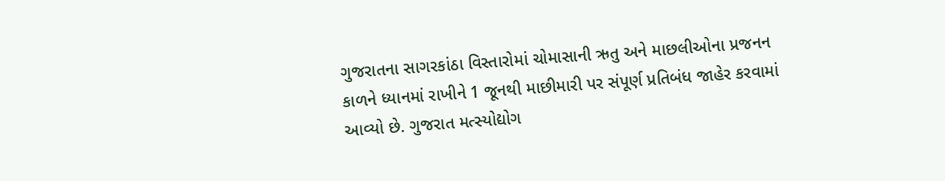ગુજરાતના સાગરકાંઠા વિસ્તારોમાં ચોમાસાની ઋતુ અને માછલીઓના પ્રજનન કાળને ધ્યાનમાં રાખીને 1 જૂનથી માછીમારી પર સંપૂર્ણ પ્રતિબંધ જાહેર કરવામાં આવ્યો છે. ગુજરાત મત્સ્યોદ્યોગ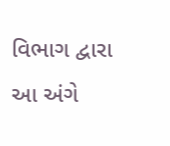વિભાગ દ્વારા આ અંગે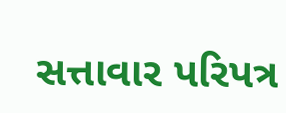સત્તાવાર પરિપત્ર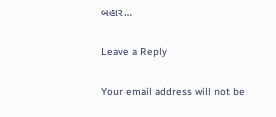બહાર…

Leave a Reply

Your email address will not be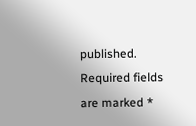published. Required fields are marked *